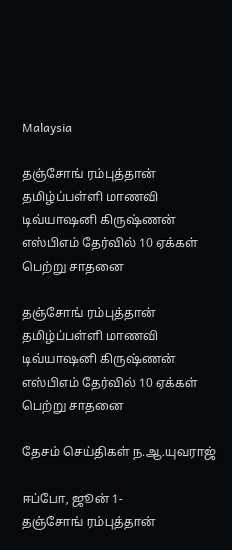Malaysia

தஞ்சோங் ரம்புத்தான் தமிழ்ப்பள்ளி மாணவி டிவ்யாஷனி கிருஷ்ணன் எஸ்பிஎம் தேர்வில் 10 ஏக்கள் பெற்று சாதனை

தஞ்சோங் ரம்புத்தான் தமிழ்ப்பள்ளி மாணவி டிவ்யாஷனி கிருஷ்ணன் எஸ்பிஎம் தேர்வில் 10 ஏக்கள் பெற்று சாதனை

தேசம் செய்திகள் ந.ஆ.யுவராஜ்

ஈப்போ, ஜூன் 1-
தஞ்சோங் ரம்புத்தான்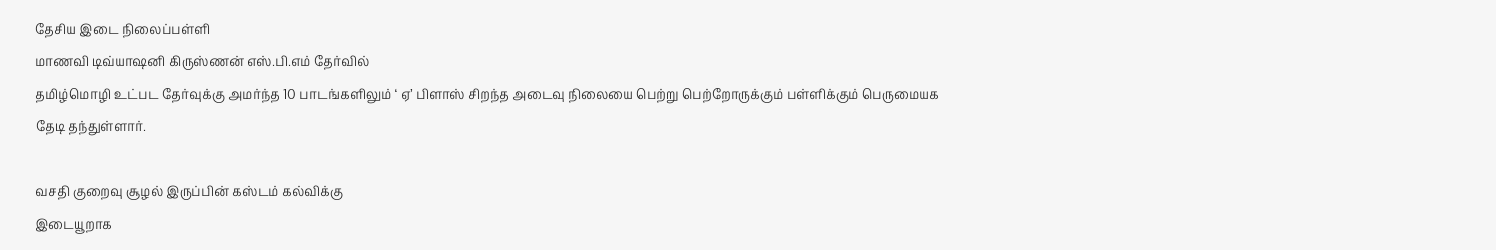தேசிய இடை நிலைப்பள்ளி
மாணவி டிவ்யாஷனி கிருஸ்ணன் எஸ்.பி.எம் தேர்வில்
தமிழ்மொழி உட்பட தேர்வுக்கு அமர்ந்த 10 பாடங்களிலும் ‘ ஏ’ பிளாஸ் சிறந்த அடைவு நிலையை பெற்று பெற்றோருக்கும் பள்ளிக்கும் பெருமையக
தேடி தந்துள்ளார்.

வசதி குறைவு சூழல் இருப்பின் கஸ்டம் கல்விக்கு
இடையூறாக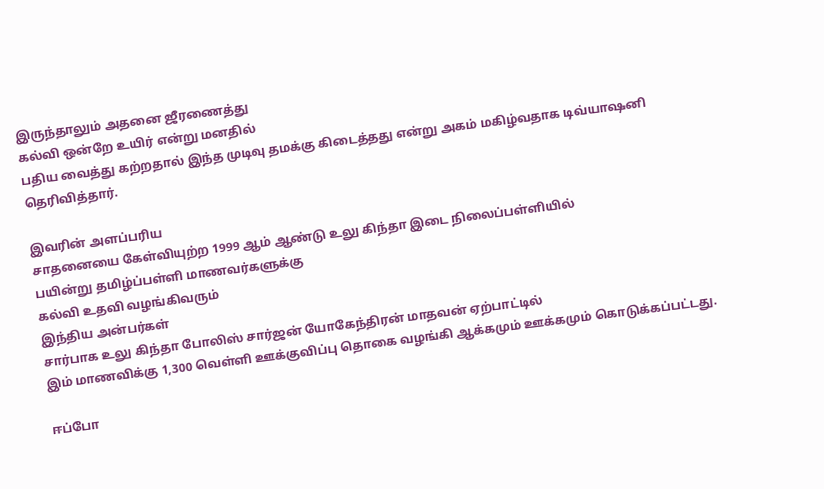இருந்தாலும் அதனை ஜீரணைத்து
கல்வி ஒன்றே உயிர் என்று மனதில்
பதிய வைத்து கற்றதால் இந்த முடிவு தமக்கு கிடைத்தது என்று அகம் மகிழ்வதாக டிவ்யாஷனி தெரிவித்தார்.

இவரின் அளப்பரிய
சாதனையை கேள்வியுற்ற 1999 ஆம் ஆண்டு உலு கிந்தா இடை நிலைப்பள்ளியில்
பயின்று தமிழ்ப்பள்ளி மாணவர்களுக்கு
கல்வி உதவி வழங்கிவரும்
இந்திய அன்பர்கள்
சார்பாக உலு கிந்தா போலிஸ் சார்ஜன் யோகேந்திரன் மாதவன் ஏற்பாட்டில்
இம் மாணவிக்கு 1,300 வெள்ளி ஊக்குவிப்பு தொகை வழங்கி ஆக்கமும் ஊக்கமும் கொடுக்கப்பட்டது.

ஈப்போ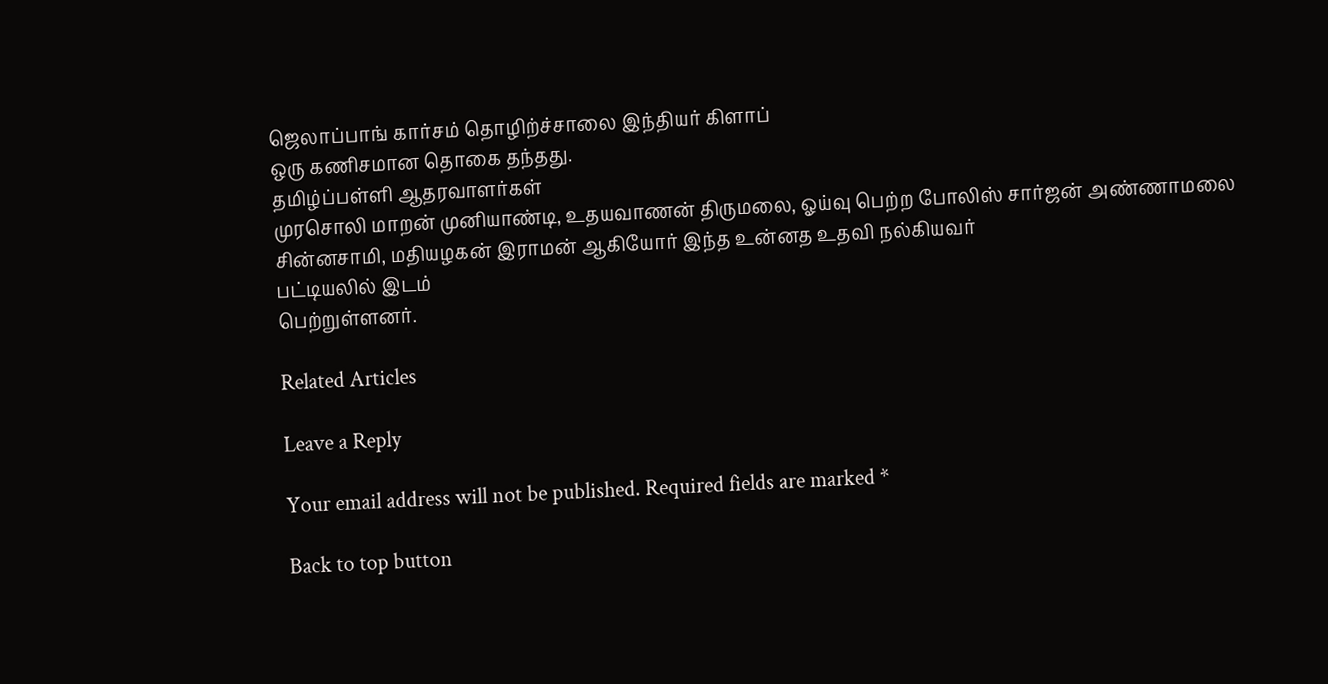ஜெலாப்பாங் கார்சம் தொழிற்ச்சாலை இந்தியர் கிளாப்
ஒரு கணிசமான தொகை தந்தது.
தமிழ்ப்பள்ளி ஆதரவாளர்கள்
முரசொலி மாறன் முனியாண்டி, உதயவாணன் திருமலை, ஓய்வு பெற்ற போலிஸ் சார்ஜன் அண்ணாமலை சின்னசாமி, மதியழகன் இராமன் ஆகியோர் இந்த உன்னத உதவி நல்கியவர்
பட்டியலில் இடம்
பெற்றுள்ளனர்.

Related Articles

Leave a Reply

Your email address will not be published. Required fields are marked *

Back to top button